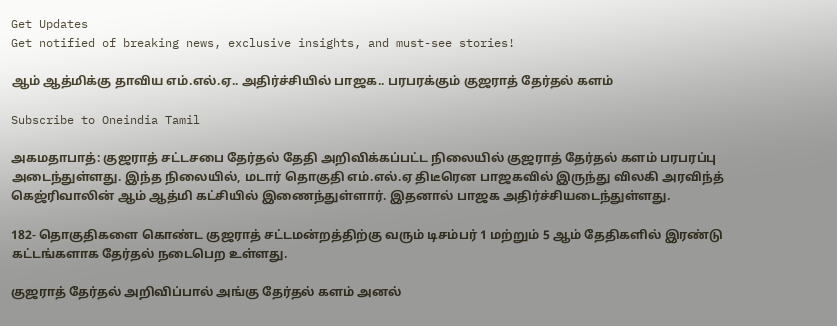Get Updates
Get notified of breaking news, exclusive insights, and must-see stories!

ஆம் ஆத்மிக்கு தாவிய எம்.எல்.ஏ.. அதிர்ச்சியில் பாஜக.. பரபரக்கும் குஜராத் தேர்தல் களம்

Subscribe to Oneindia Tamil

அகமதாபாத்: குஜராத் சட்டசபை தேர்தல் தேதி அறிவிக்கப்பட்ட நிலையில் குஜராத் தேர்தல் களம் பரபரப்பு அடைந்துள்ளது. இந்த நிலையில், மடார் தொகுதி எம்.எல்.ஏ திடீரென பாஜகவில் இருந்து விலகி அரவிந்த் கெஜ்ரிவாலின் ஆம் ஆத்மி கட்சியில் இணைந்துள்ளார். இதனால் பாஜக அதிர்ச்சியடைந்துள்ளது.

182- தொகுதிகளை கொண்ட குஜராத் சட்டமன்றத்திற்கு வரும் டிசம்பர் 1 மற்றும் 5 ஆம் தேதிகளில் இரண்டு கட்டங்களாக தேர்தல் நடைபெற உள்ளது.

குஜராத் தேர்தல் அறிவிப்பால் அங்கு தேர்தல் களம் அனல்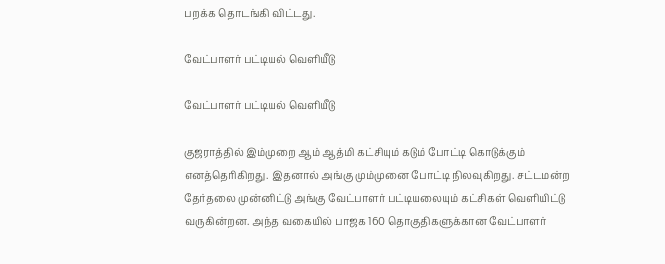பறக்க தொடங்கி விட்டது.

வேட்பாளர் பட்டியல் வெளியீடு

வேட்பாளர் பட்டியல் வெளியீடு

குஜராத்தில் இம்முறை ஆம் ஆத்மி கட்சியும் கடும் போட்டி கொடுக்கும் எனத்தெரிகிறது. இதனால் அங்கு மும்முனை போட்டி நிலவுகிறது. சட்டமன்ற தேர்தலை முன்னிட்டு அங்கு வேட்பாளர் பட்டியலையும் கட்சிகள் வெளியிட்டு வருகின்றன. அந்த வகையில் பாஜக 160 தொகுதிகளுக்கான வேட்பாளர்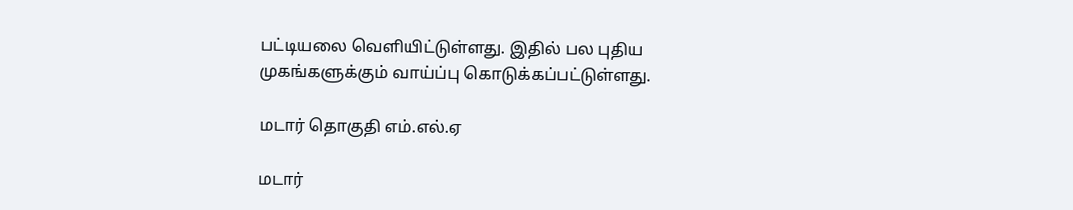பட்டியலை வெளியிட்டுள்ளது. இதில் பல புதிய முகங்களுக்கும் வாய்ப்பு கொடுக்கப்பட்டுள்ளது.

மடார் தொகுதி எம்.எல்.ஏ

மடார்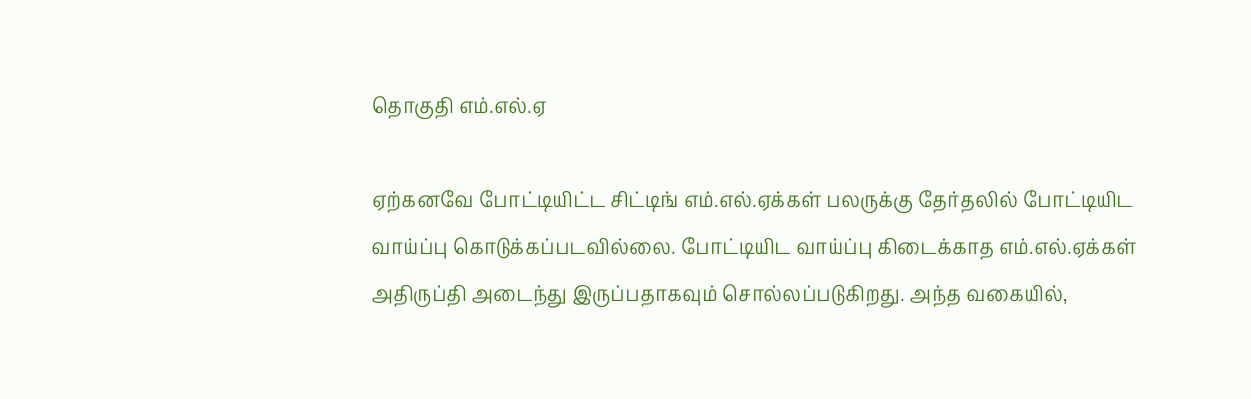தொகுதி எம்.எல்.ஏ

ஏற்கனவே போட்டியிட்ட சிட்டிங் எம்.எல்.ஏக்கள் பலருக்கு தேர்தலில் போட்டியிட வாய்ப்பு கொடுக்கப்படவில்லை. போட்டியிட வாய்ப்பு கிடைக்காத எம்.எல்.ஏக்கள் அதிருப்தி அடைந்து இருப்பதாகவும் சொல்லப்படுகிறது. அந்த வகையில்,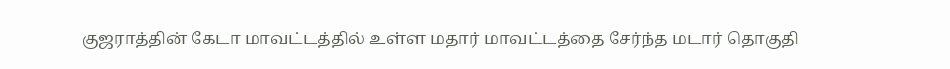குஜராத்தின் கேடா மாவட்டத்தில் உள்ள மதார் மாவட்டத்தை சேர்ந்த மடார் தொகுதி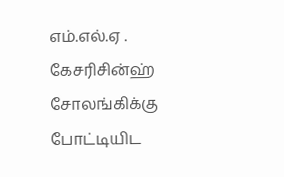எம்.எல்.ஏ . கேசரிசின்ஹ் சோலங்கிக்கு போட்டியிட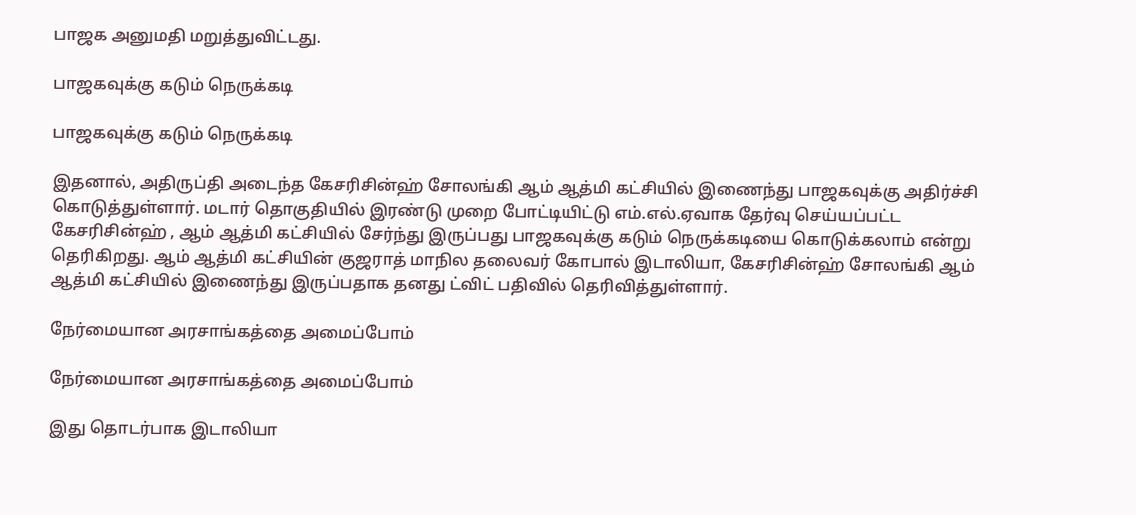பாஜக அனுமதி மறுத்துவிட்டது.

பாஜகவுக்கு கடும் நெருக்கடி

பாஜகவுக்கு கடும் நெருக்கடி

இதனால், அதிருப்தி அடைந்த கேசரிசின்ஹ் சோலங்கி ஆம் ஆத்மி கட்சியில் இணைந்து பாஜகவுக்கு அதிர்ச்சி கொடுத்துள்ளார். மடார் தொகுதியில் இரண்டு முறை போட்டியிட்டு எம்.எல்.ஏவாக தேர்வு செய்யப்பட்ட கேசரிசின்ஹ் , ஆம் ஆத்மி கட்சியில் சேர்ந்து இருப்பது பாஜகவுக்கு கடும் நெருக்கடியை கொடுக்கலாம் என்று தெரிகிறது. ஆம் ஆத்மி கட்சியின் குஜராத் மாநில தலைவர் கோபால் இடாலியா, கேசரிசின்ஹ் சோலங்கி ஆம் ஆத்மி கட்சியில் இணைந்து இருப்பதாக தனது ட்விட் பதிவில் தெரிவித்துள்ளார்.

நேர்மையான அரசாங்கத்தை அமைப்போம்

நேர்மையான அரசாங்கத்தை அமைப்போம்

இது தொடர்பாக இடாலியா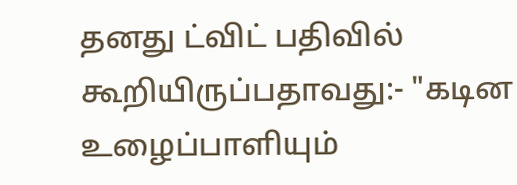தனது ட்விட் பதிவில் கூறியிருப்பதாவது:- "கடின உழைப்பாளியும்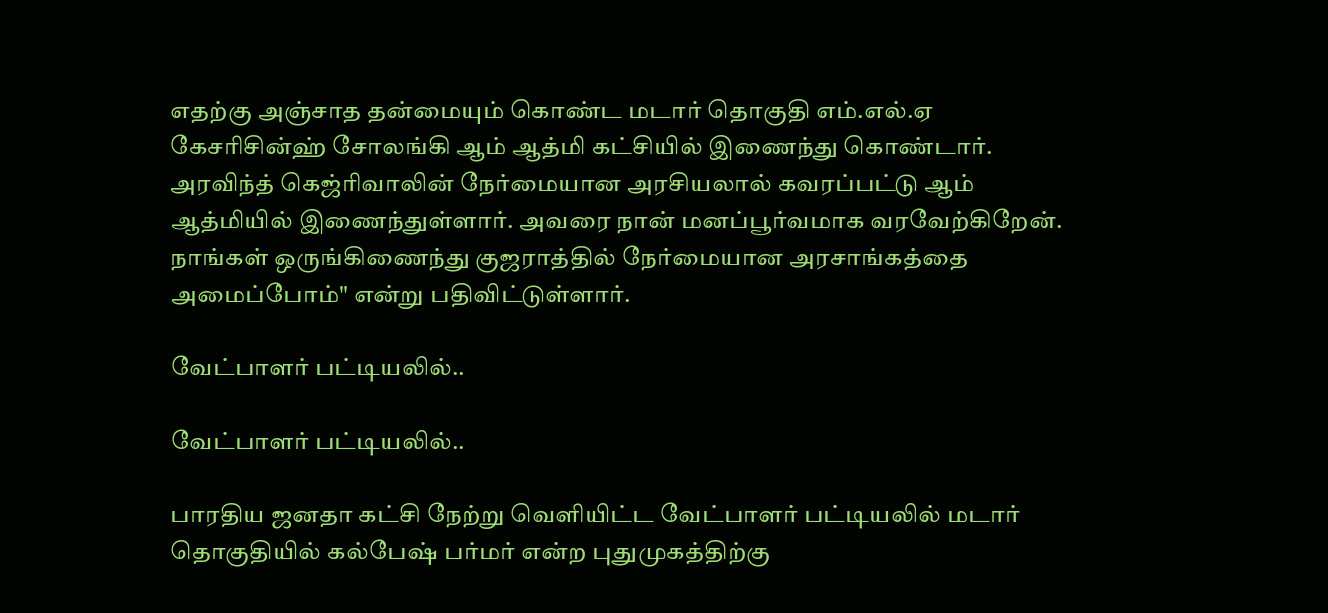எதற்கு அஞ்சாத தன்மையும் கொண்ட மடார் தொகுதி எம்.எல்.ஏ கேசரிசின்ஹ் சோலங்கி ஆம் ஆத்மி கட்சியில் இணைந்து கொண்டார். அரவிந்த் கெஜ்ரிவாலின் நேர்மையான அரசியலால் கவரப்பட்டு ஆம் ஆத்மியில் இணைந்துள்ளார். அவரை நான் மனப்பூர்வமாக வரவேற்கிறேன். நாங்கள் ஒருங்கிணைந்து குஜராத்தில் நேர்மையான அரசாங்கத்தை அமைப்போம்" என்று பதிவிட்டுள்ளார்.

வேட்பாளர் பட்டியலில்..

வேட்பாளர் பட்டியலில்..

பாரதிய ஜனதா கட்சி நேற்று வெளியிட்ட வேட்பாளர் பட்டியலில் மடார் தொகுதியில் கல்பேஷ் பர்மர் என்ற புதுமுகத்திற்கு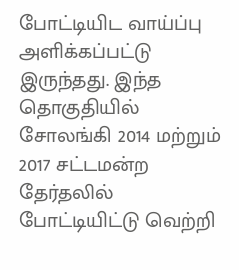போட்டியிட வாய்ப்பு அளிக்கப்பட்டு இருந்தது. இந்த தொகுதியில் சோலங்கி 2014 மற்றும் 2017 சட்டமன்ற தேர்தலில் போட்டியிட்டு வெற்றி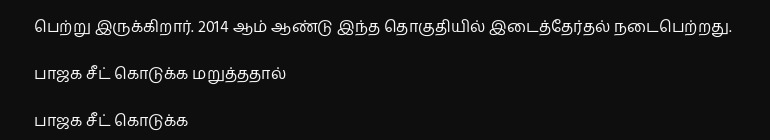பெற்று இருக்கிறார். 2014 ஆம் ஆண்டு இந்த தொகுதியில் இடைத்தேர்தல் நடைபெற்றது.

பாஜக சீட் கொடுக்க மறுத்ததால்

பாஜக சீட் கொடுக்க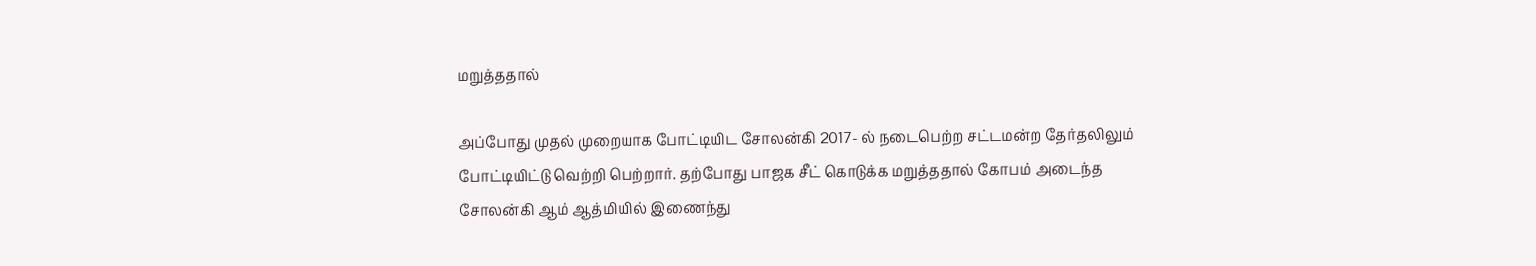மறுத்ததால்

அப்போது முதல் முறையாக போட்டியிட சோலன்கி 2017- ல் நடைபெற்ற சட்டமன்ற தேர்தலிலும் போட்டியிட்டு வெற்றி பெற்றார். தற்போது பாஜக சீட் கொடுக்க மறுத்ததால் கோபம் அடைந்த சோலன்கி ஆம் ஆத்மியில் இணைந்து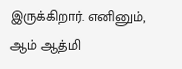இருக்கிறார். எனினும், ஆம் ஆத்மி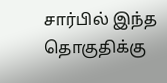சார்பில் இந்த தொகுதிக்கு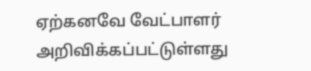ஏற்கனவே வேட்பாளர் அறிவிக்கப்பட்டுள்ளது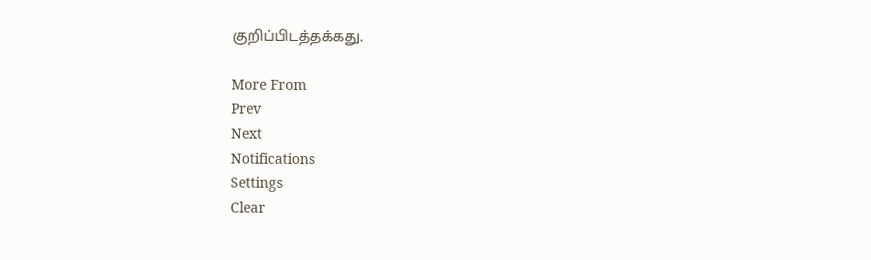குறிப்பிடத்தக்கது.

More From
Prev
Next
Notifications
Settings
Clear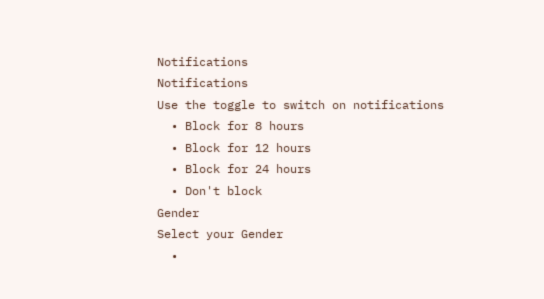Notifications
Notifications
Use the toggle to switch on notifications
  • Block for 8 hours
  • Block for 12 hours
  • Block for 24 hours
  • Don't block
Gender
Select your Gender
  •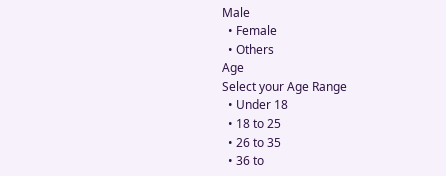Male
  • Female
  • Others
Age
Select your Age Range
  • Under 18
  • 18 to 25
  • 26 to 35
  • 36 to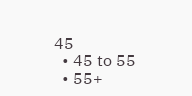45
  • 45 to 55
  • 55+